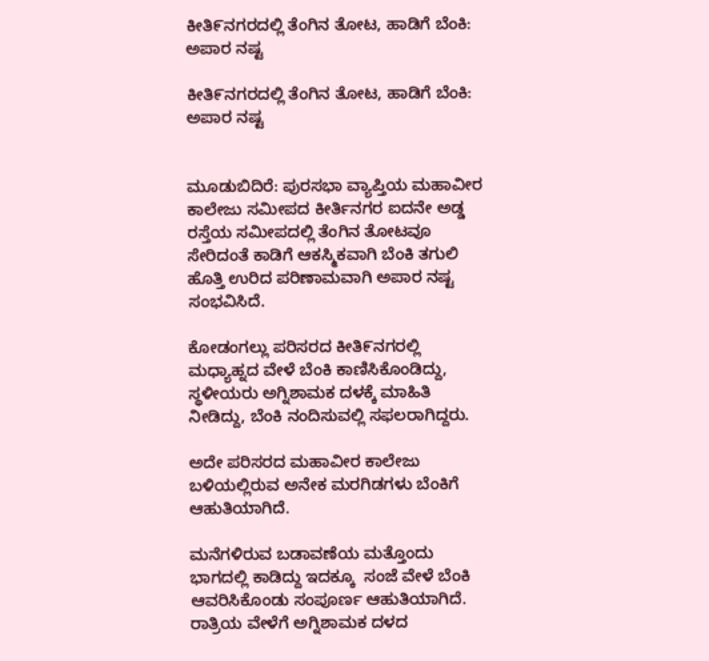ಕೀತಿ೯ನಗರದಲ್ಲಿ ತೆಂಗಿನ ತೋಟ, ಹಾಡಿಗೆ ಬೆಂಕಿ: ಅಪಾರ ನಷ್ಟ

ಕೀತಿ೯ನಗರದಲ್ಲಿ ತೆಂಗಿನ ತೋಟ, ಹಾಡಿಗೆ ಬೆಂಕಿ: ಅಪಾರ ನಷ್ಟ


ಮೂಡುಬಿದಿರೆ: ಪುರಸಭಾ ವ್ಯಾಪ್ತಿಯ ಮಹಾವೀರ ಕಾಲೇಜು ಸಮೀಪದ ಕೀರ್ತಿನಗರ ಐದನೇ ಅಡ್ಡ ರಸ್ತೆಯ ಸಮೀಪದಲ್ಲಿ ತೆಂಗಿನ ತೋಟವೂ ಸೇರಿದಂತೆ ಕಾಡಿಗೆ ಆಕಸ್ಮಿಕವಾಗಿ ಬೆಂಕಿ ತಗುಲಿ ಹೊತ್ತಿ ಉರಿದ ಪರಿಣಾಮವಾಗಿ ಅಪಾರ ನಷ್ಟ ಸಂಭವಿಸಿದೆ.

ಕೋಡಂಗಲ್ಲು ಪರಿಸರದ ಕೀತಿ೯ನಗರಲ್ಲಿ ಮಧ್ಯಾಹ್ನದ ವೇಳೆ ಬೆಂಕಿ ಕಾಣಿಸಿಕೊಂಡಿದ್ದು, ಸ್ಥಳೀಯರು ಅಗ್ನಿಶಾಮಕ ದಳಕ್ಕೆ ಮಾಹಿತಿ ನೀಡಿದ್ದು, ಬೆಂಕಿ ನಂದಿಸುವಲ್ಲಿ ಸಫಲರಾಗಿದ್ದರು.

ಅದೇ ಪರಿಸರದ ಮಹಾವೀರ ಕಾಲೇಜು ಬಳಿಯಲ್ಲಿರುವ ಅನೇಕ ಮರಗಿಡಗಳು ಬೆಂಕಿಗೆ ಆಹುತಿಯಾಗಿದೆ.

ಮನೆಗಳಿರುವ ಬಡಾವಣೆಯ ಮತ್ತೊಂದು ಭಾಗದಲ್ಲಿ ಕಾಡಿದ್ದು ಇದಕ್ಕೂ  ಸಂಜೆ ವೇಳೆ ಬೆಂಕಿ ಆವರಿಸಿಕೊಂಡು ಸಂಪೂರ್ಣ ಆಹುತಿಯಾಗಿದೆ. ರಾತ್ರಿಯ ವೇಳೆಗೆ ಅಗ್ನಿಶಾಮಕ ದಳದ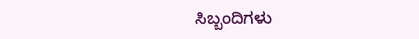ಸಿಬ್ಬಂದಿಗಳು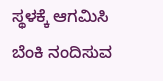ಸ್ಥಳಕ್ಕೆ ಆಗಮಿಸಿ ಬೆಂಕಿ ನಂದಿಸುವ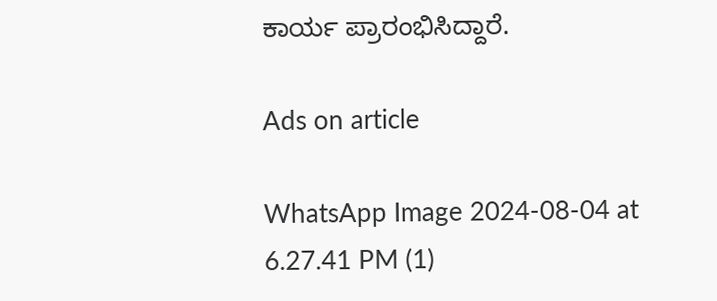ಕಾರ್ಯ ಪ್ರಾರಂಭಿಸಿದ್ದಾರೆ.

Ads on article

WhatsApp Image 2024-08-04 at 6.27.41 PM (1)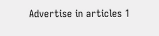Advertise in articles 1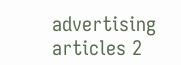advertising articles 2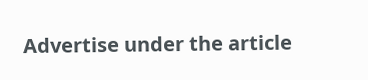Advertise under the article